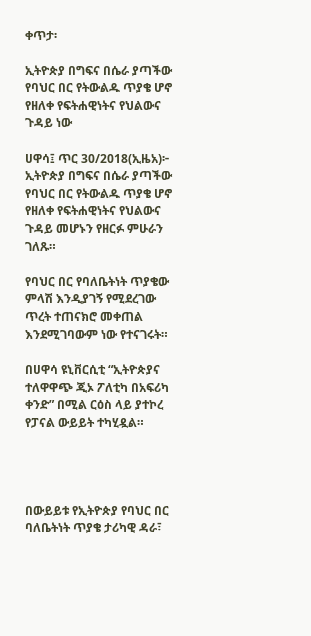ቀጥታ፡

ኢትዮጵያ በግፍና በሴራ ያጣችው የባህር በር የትውልዱ ጥያቄ ሆኖ የዘለቀ የፍትሐዊነትና የህልውና ጉዳይ ነው

ሀዋሳ፤ ጥር 30/2018(ኢዜአ)፦ ኢትዮጵያ በግፍና በሴራ ያጣችው የባህር በር የትውልዱ ጥያቄ ሆኖ የዘለቀ የፍትሐዊነትና የህልውና ጉዳይ መሆኑን የዘርፉ ምሁራን ገለጹ።

የባህር በር የባለቤትነት ጥያቄው ምላሽ እንዲያገኝ የሚደረገው ጥረት ተጠናክሮ መቀጠል እንደሚገባውም ነው የተናገሩት።

በሀዋሳ ዩኒቨርሲቲ “ኢትዮጵያና ተለዋዋጭ ጂኦ ፖለቲካ በአፍሪካ ቀንድ” በሚል ርዕስ ላይ ያተኮረ የፓናል ውይይት ተካሂዷል።




በውይይቱ የኢትዮጵያ የባህር በር ባለቤትነት ጥያቄ ታሪካዊ ዳራ፣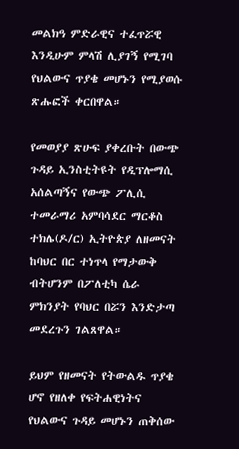መልክዓ ምድራዊና ተፈጥሯዊ እንዲሁም ምላሽ ሊያገኝ የሚገባ የህልውና ጥያቄ መሆኑን የሚያወሱ ጽሑፎች ቀርበዋል።

የመወያያ ጽሁፍ ያቀረቡት በውጭ ጉዳይ ኢንስቲትዩት የዲፕሎማሲ አሰልጣኝና የውጭ ፖሊሲ ተመራማሪ አምባሳደር ማርቆስ ተክሌ(ዶ/ር) ኢትዮጵያ ለዘመናት ከባህር በር ተነጥላ የማታውቅ ብትሆንም በፖለቲካ ሴራ ምክንያት የባህር በሯን እንድታጣ መደረጉን ገልጸዋል።

ይህም የዘመናት የትውልዱ ጥያቄ ሆኖ የዘለቀ የፍትሐዊነትና የህልውና ጉዳይ መሆኑን ጠቅሰው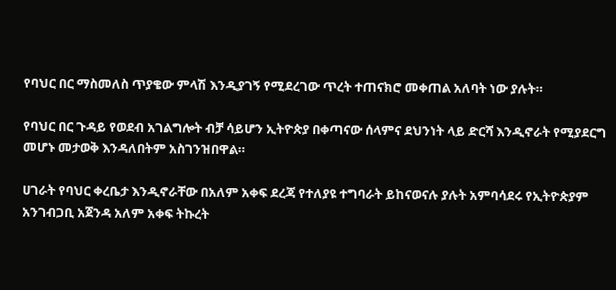የባህር በር ማስመለስ ጥያቄው ምላሽ እንዲያገኝ የሚደረገው ጥረት ተጠናክሮ መቀጠል አለባት ነው ያሉት።

የባህር በር ጉዳይ የወደብ አገልግሎት ብቻ ሳይሆን ኢትዮጵያ በቀጣናው ሰላምና ደህንነት ላይ ድርሻ እንዲኖራት የሚያደርግ መሆኑ መታወቅ እንዳለበትም አስገንዝበዋል።

ሀገራት የባህር ቀረቤታ እንዲኖራቸው በአለም አቀፍ ደረጃ የተለያዩ ተግባራት ይከናወናሉ ያሉት አምባሳደሩ የኢትዮጵያም አንገብጋቢ አጀንዳ አለም አቀፍ ትኩረት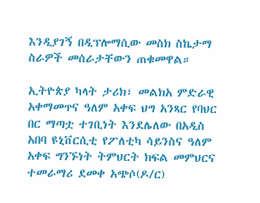እንዲያገኝ በዲፕሎማሲው መስክ ስኬታማ ስራዎች መሰራታቸውን ጠቁመዋል።

ኢትዮጵያ ካላት ታሪክ፣ መልክአ ምድራዊ አቀማመጥና ዓለም አቀፍ ህግ አንጻር የባህር በር ማጣቷ ተገቢነት እንደሌለው በአዲስ አበባ ዩኒቨርሲቲ የፖለቲካ ሳይንስና ዓለም አቀፍ ግንኙነት ትምህርት ክፍል መምህርና ተመራማሪ ደመቀ አጭሶ(ዶ/ር)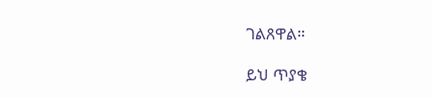ገልጸዋል።

ይህ ጥያቄ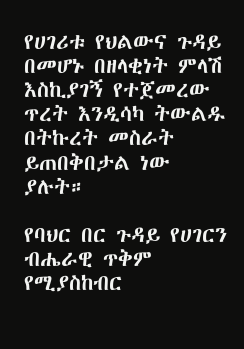የሀገሪቱ የህልውና ጉዳይ በመሆኑ በዘላቂነት ምላሽ እስኪያገኝ የተጀመረው ጥረት እንዲሳካ ትውልዱ በትኩረት መስራት ይጠበቅበታል ነው ያሉት።

የባህር በር ጉዳይ የሀገርን ብሔራዊ ጥቅም የሚያስከብር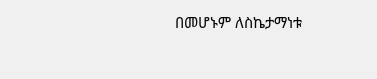በመሆኑም ለስኬታማነቱ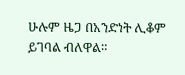ሁሉም ዜጋ በአንድነት ሊቆም ይገባል ብለዋል።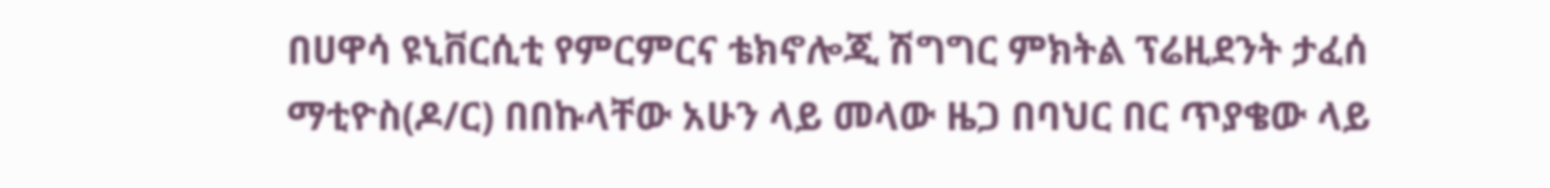በሀዋሳ ዩኒቨርሲቲ የምርምርና ቴክኖሎጂ ሽግግር ምክትል ፕሬዚደንት ታፈሰ ማቲዮስ(ዶ/ር) በበኩላቸው አሁን ላይ መላው ዜጋ በባህር በር ጥያቄው ላይ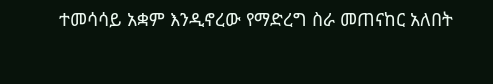ተመሳሳይ አቋም እንዲኖረው የማድረግ ስራ መጠናከር አለበት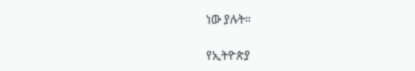ነው ያሉት።

የኢትዮጵያ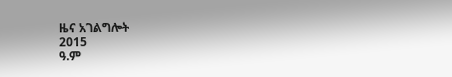ዜና አገልግሎት
2015
ዓ.ም